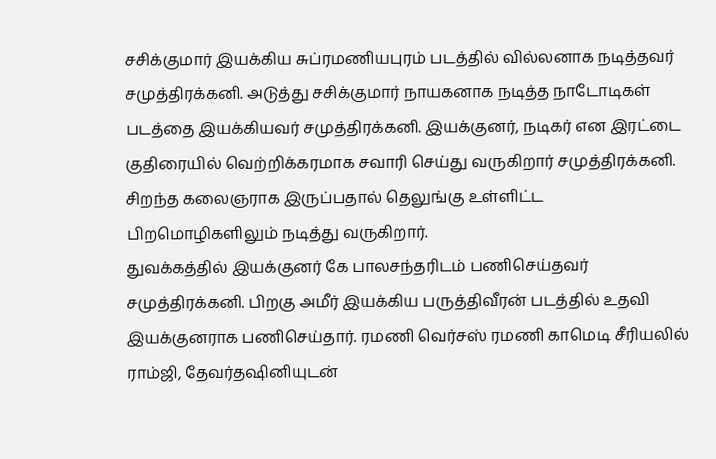சசிக்குமார் இயக்கிய சுப்ரமணியபுரம் படத்தில் வில்லனாக நடித்தவர் சமுத்திரக்கனி. அடுத்து சசிக்குமார் நாயகனாக நடித்த நாடோடிகள் படத்தை இயக்கியவர் சமுத்திரக்கனி. இயக்குனர், நடிகர் என இரட்டை குதிரையில் வெற்றிக்கரமாக சவாரி செய்து வருகிறார் சமுத்திரக்கனி. சிறந்த கலைஞராக இருப்பதால் தெலுங்கு உள்ளிட்ட பிறமொழிகளிலும் நடித்து வருகிறார்.
துவக்கத்தில் இயக்குனர் கே பாலசந்தரிடம் பணிசெய்தவர் சமுத்திரக்கனி. பிறகு அமீர் இயக்கிய பருத்திவீரன் படத்தில் உதவி இயக்குனராக பணிசெய்தார். ரமணி வெர்சஸ் ரமணி காமெடி சீரியலில் ராம்ஜி, தேவர்தஷினியுடன்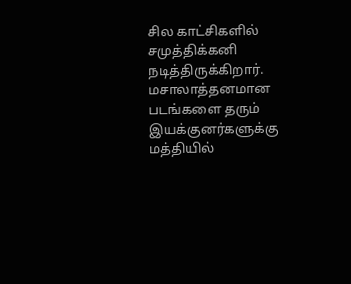சில காட்சிகளில் சமுத்திக்கனி நடித்திருக்கிறார்.
மசாலாத்தனமான படங்களை தரும் இயக்குனர்களுக்கு மத்தியில்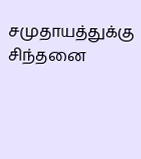சமுதாயத்துக்கு சிந்தனை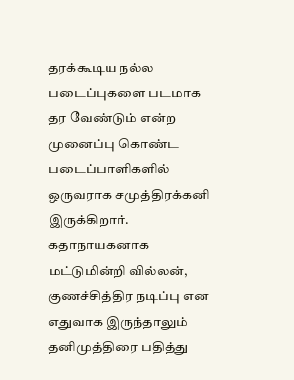தரக்கூடிய நல்ல படைப்புகளை படமாக தர வேண்டும் என்ற முனைப்பு கொண்ட படைப்பாளிகளில் ஒருவராக சமுத்திரக்கனி இருக்கிறார். கதாநாயகனாக மட்டுமின்றி வில்லன், குணச்சித்திர நடிப்பு என எதுவாக இருந்தாலும் தனிமுத்திரை பதித்து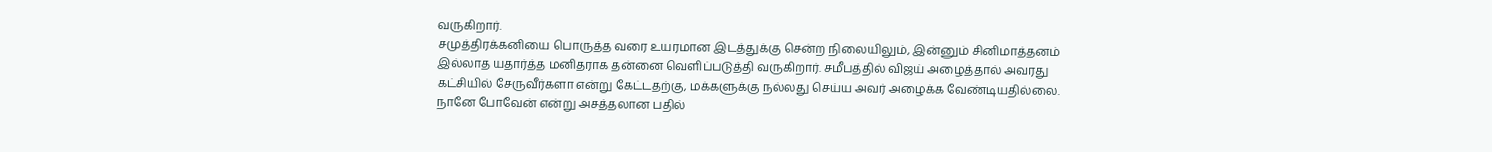வருகிறார்.
சமுத்திரக்கனியை பொருத்த வரை உயரமான இடத்துக்கு சென்ற நிலையிலும், இன்னும் சினிமாத்தனம் இல்லாத யதார்த்த மனிதராக தன்னை வெளிப்படுத்தி வருகிறார். சமீபத்தில் விஜய் அழைத்தால் அவரது கட்சியில் சேருவீர்களா என்று கேட்டதற்கு, மக்களுக்கு நல்லது செய்ய அவர் அழைக்க வேண்டியதில்லை. நானே போவேன் என்று அசத்தலான பதில்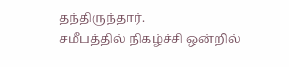தந்திருந்தார்.
சமீபத்தில் நிகழ்ச்சி ஒன்றில்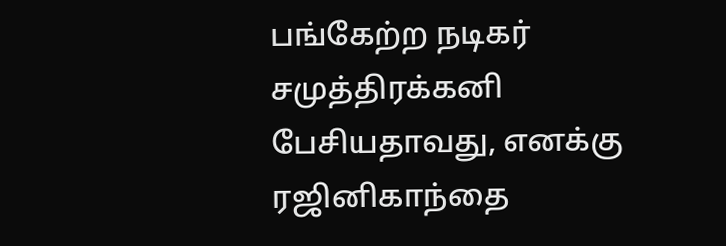பங்கேற்ற நடிகர் சமுத்திரக்கனி பேசியதாவது, எனக்கு ரஜினிகாந்தை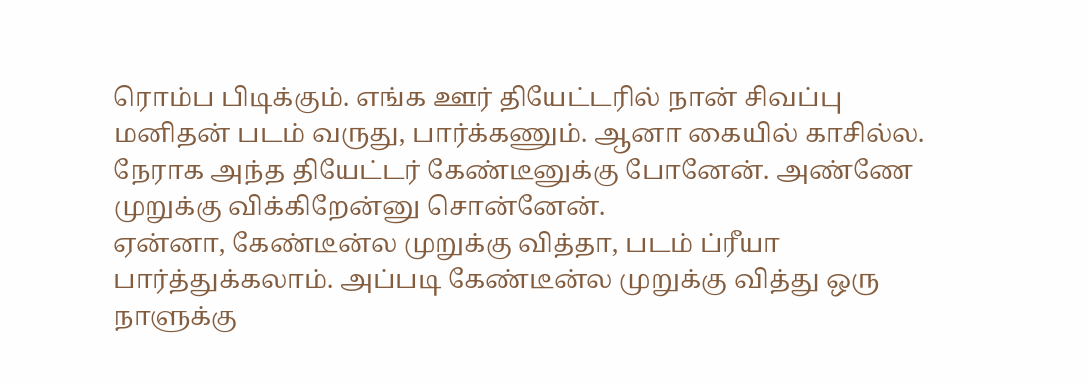ரொம்ப பிடிக்கும். எங்க ஊர் தியேட்டரில் நான் சிவப்பு மனிதன் படம் வருது, பார்க்கணும். ஆனா கையில் காசில்ல. நேராக அந்த தியேட்டர் கேண்டீனுக்கு போனேன். அண்ணே முறுக்கு விக்கிறேன்னு சொன்னேன்.
ஏன்னா, கேண்டீன்ல முறுக்கு வித்தா, படம் ப்ரீயா பார்த்துக்கலாம். அப்படி கேண்டீன்ல முறுக்கு வித்து ஒரு நாளுக்கு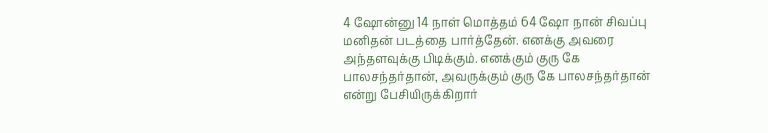4 ஷோன்னு 14 நாள் மொத்தம் 64 ஷோ நான் சிவப்பு மனிதன் படத்தை பார்த்தேன். எனக்கு அவரை அந்தளவுக்கு பிடிக்கும். எனக்கும் குரு கே பாலசந்தர்தான், அவருக்கும் குரு கே பாலசந்தர்தான் என்று பேசியிருக்கிறார்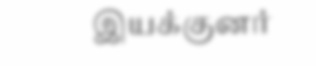இயக்குனர்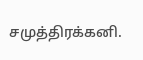சமுத்திரக்கனி.